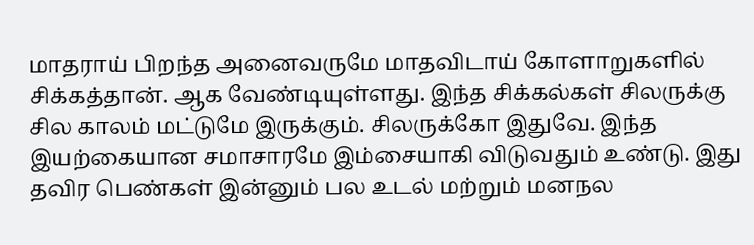மாதராய் பிறந்த அனைவருமே மாதவிடாய் கோளாறுகளில் சிக்கத்தான். ஆக வேண்டியுள்ளது. இந்த சிக்கல்கள் சிலருக்கு சில காலம் மட்டுமே இருக்கும். சிலருக்கோ இதுவே. இந்த இயற்கையான சமாசாரமே இம்சையாகி விடுவதும் உண்டு. இது தவிர பெண்கள் இன்னும் பல உடல் மற்றும் மனநல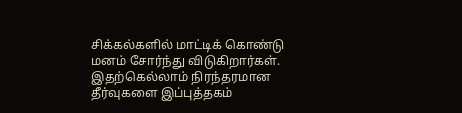சிக்கல்களில் மாட்டிக் கொண்டு மனம் சோர்ந்து விடுகிறார்கள். இதற்கெல்லாம் நிரந்தரமான தீர்வுகளை இப்புத்தகம்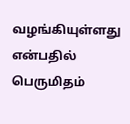வழங்கியுள்ளது என்பதில் பெருமிதம்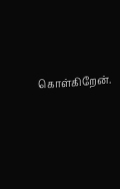கொள்கிறேன்.